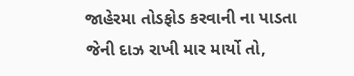જાહેરમા તોડફોડ કરવાની ના પાડતા જેની દાઝ રાખી માર માર્યો તો,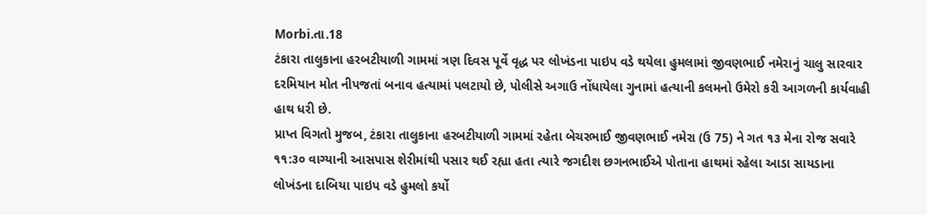Morbi.તા.18
ટંકારા તાલુકાના હરબટીયાળી ગામમાં ત્રણ દિવસ પૂર્વે વૃદ્ધ પર લોખંડના પાઇપ વડે થયેલા હુમલામાં જીવણભાઈ નમેરાનું ચાલુ સારવાર દરમિયાન મોત નીપજતાં બનાવ હત્યામાં પલટાયો છે, પોલીસે અગાઉ નોંધાયેલા ગુનામાં હત્યાની કલમનો ઉમેરો કરી આગળની કાર્યવાહી હાથ ધરી છે.
પ્રાપ્ત વિગતો મુજબ, ટંકારા તાલુકાના હરબટીયાળી ગામમાં રહેતા બેચરભાઈ જીવણભાઈ નમેરા (ઉ 75) ને ગત ૧૩ મેના રોજ સવારે ૧૧:૩૦ વાગ્યાની આસપાસ શેરીમાંથી પસાર થઈ રહ્યા હતા ત્યારે જગદીશ છગનભાઈએ પોતાના હાથમાં રહેલા આડા સાયડાના લોખંડના દાબિયા પાઇપ વડે હુમલો કર્યો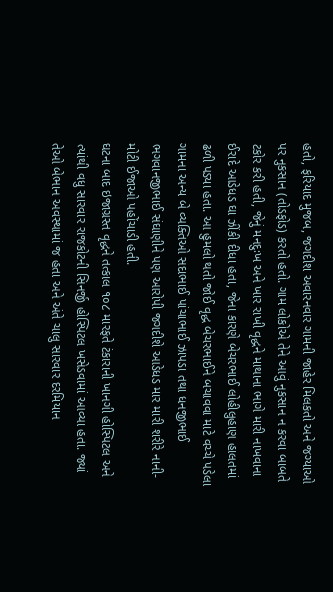હતો, ફરિયાદ મુજબ, જગદીશ અવારનવાર ગામની જાહેર મિલકતો અને જગ્યાઓ પર નુકસાન (તોડફોડ) કરતો હતો. ગામ લોકોએ તેને આવું નુકસાન ન કરવા બાબતે ટકોર કરી હતી, જેનું મનદુઃખ અને ખાર રાખી વૃદ્ધને માથાના ભાગે મારી નાખવાના ઈરાદે આડેધડ ઘા ઝીંકી દીધા હતા, જેના કારણે બેચરભાઈ લોહીલુહાણ હાલતમાં ઢળી પડ્યા હતા. આ હુમલો થતો જોઈ વૃદ્ધ બેચરભાઈને બચાવવા માટે વચ્ચે પડેલા ગામના અન્ય બે વ્યક્તિઓ સદાભાઈ પાંચાભાઈ ઝાપડા તથા ધનજીભાઈ ભગવાનજીભાઈ સંઘાણીને પણ આરોપી જગદીશે આડેધડ માર મારી શરીરે નાની-મોટી ઈજાઓ પહોંચાડી હતી.
ઘટના બાદ ઇજાગ્રસ્ત વૃદ્ધને તત્કાલ ૧૦૮ મારફતે ટંકારાની ખાનગી હોસ્પિટલ અને ત્યાંથી વધુ સારવાર રાજકોટની સિનર્જી હોસ્પિટલ ખસેડવામાં આવ્યા હતા. જ્યાં તેઓ બેભાન અવસ્થામાં જ હતા અને અંતે ચાલુ સારવાર દરમિયાન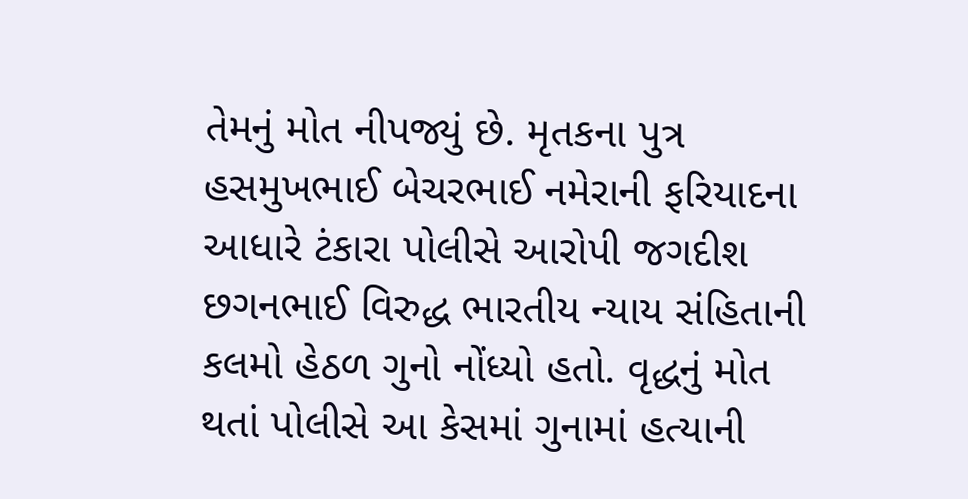તેમનું મોત નીપજ્યું છે. મૃતકના પુત્ર હસમુખભાઈ બેચરભાઈ નમેરાની ફરિયાદના આધારે ટંકારા પોલીસે આરોપી જગદીશ છગનભાઈ વિરુદ્ધ ભારતીય ન્યાય સંહિતાની કલમો હેઠળ ગુનો નોંધ્યો હતો. વૃદ્ધનું મોત થતાં પોલીસે આ કેસમાં ગુનામાં હત્યાની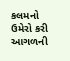કલમનો ઉમેરો કરી આગળની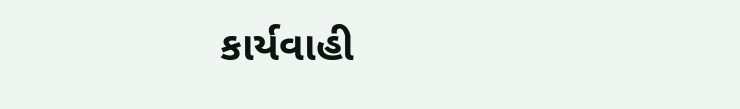કાર્યવાહી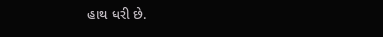હાથ ધરી છે.